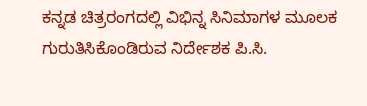ಕನ್ನಡ ಚಿತ್ರರಂಗದಲ್ಲಿ ವಿಭಿನ್ನ ಸಿನಿಮಾಗಳ ಮೂಲಕ ಗುರುತಿಸಿಕೊಂಡಿರುವ ನಿರ್ದೇಶಕ ಪಿ.ಸಿ.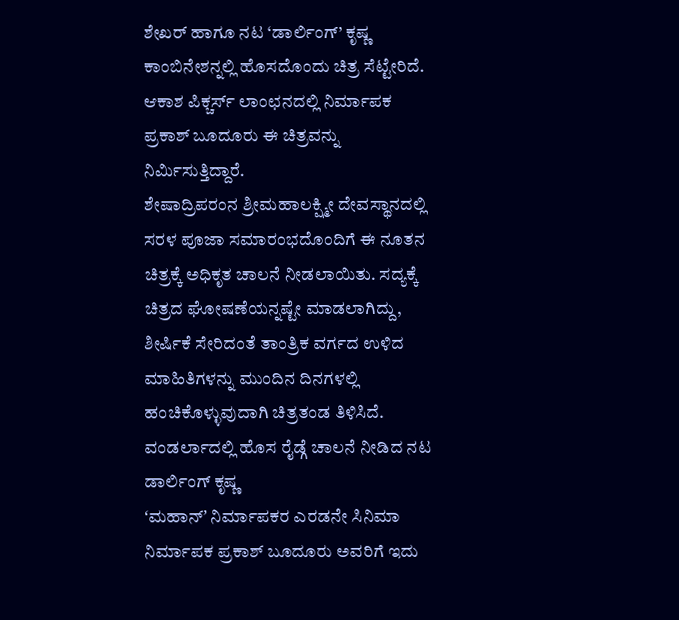ಶೇಖರ್ ಹಾಗೂ ನಟ ‘ಡಾರ್ಲಿಂಗ್’ ಕೃಷ್ಣ ಕಾಂಬಿನೇಶನ್ನಲ್ಲಿ ಹೊಸದೊಂದು ಚಿತ್ರ ಸೆಟ್ಟೇರಿದೆ. ಆಕಾಶ ಪಿಕ್ಚರ್ಸ್ ಲಾಂಛನದಲ್ಲಿ ನಿರ್ಮಾಪಕ ಪ್ರಕಾಶ್ ಬೂದೂರು ಈ ಚಿತ್ರವನ್ನು ನಿರ್ಮಿಸುತ್ತಿದ್ದಾರೆ.
ಶೇಷಾದ್ರಿಪರಂನ ಶ್ರೀಮಹಾಲಕ್ಷ್ಮೀ ದೇವಸ್ಥಾನದಲ್ಲಿ ಸರಳ ಪೂಜಾ ಸಮಾರಂಭದೊಂದಿಗೆ ಈ ನೂತನ ಚಿತ್ರಕ್ಕೆ ಅಧಿಕೃತ ಚಾಲನೆ ನೀಡಲಾಯಿತು. ಸದ್ಯಕ್ಕೆ ಚಿತ್ರದ ಘೋಷಣೆಯನ್ನಷ್ಟೇ ಮಾಡಲಾಗಿದ್ದು, ಶೀರ್ಷಿಕೆ ಸೇರಿದಂತೆ ತಾಂತ್ರಿಕ ವರ್ಗದ ಉಳಿದ ಮಾಹಿತಿಗಳನ್ನು ಮುಂದಿನ ದಿನಗಳಲ್ಲಿ ಹಂಚಿಕೊಳ್ಳುವುದಾಗಿ ಚಿತ್ರತಂಡ ತಿಳಿಸಿದೆ.
ವಂಡರ್ಲಾದಲ್ಲಿ ಹೊಸ ರೈಡ್ಗೆ ಚಾಲನೆ ನೀಡಿದ ನಟ ಡಾರ್ಲಿಂಗ್ ಕೃಷ್ಣ
ʻಮಹಾನ್ʼ ನಿರ್ಮಾಪಕರ ಎರಡನೇ ಸಿನಿಮಾ
ನಿರ್ಮಾಪಕ ಪ್ರಕಾಶ್ ಬೂದೂರು ಅವರಿಗೆ ಇದು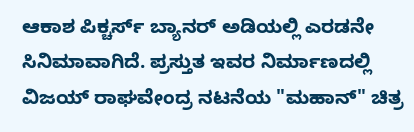ಆಕಾಶ ಪಿಕ್ಚರ್ಸ್ ಬ್ಯಾನರ್ ಅಡಿಯಲ್ಲಿ ಎರಡನೇ ಸಿನಿಮಾವಾಗಿದೆ. ಪ್ರಸ್ತುತ ಇವರ ನಿರ್ಮಾಣದಲ್ಲಿ ವಿಜಯ್ ರಾಘವೇಂದ್ರ ನಟನೆಯ "ಮಹಾನ್" ಚಿತ್ರ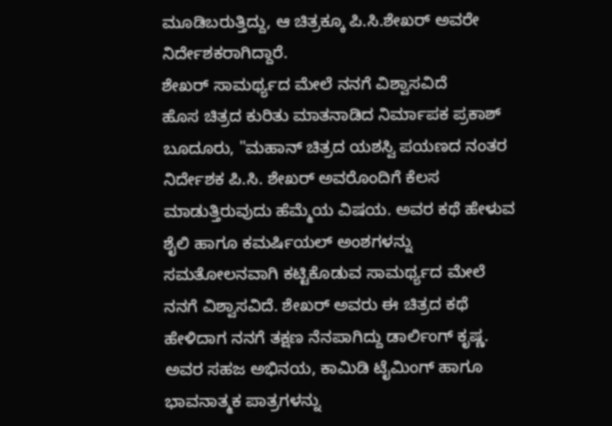ಮೂಡಿಬರುತ್ತಿದ್ದು, ಆ ಚಿತ್ರಕ್ಕೂ ಪಿ.ಸಿ.ಶೇಖರ್ ಅವರೇ ನಿರ್ದೇಶಕರಾಗಿದ್ದಾರೆ.
ಶೇಖರ್ ಸಾಮರ್ಥ್ಯದ ಮೇಲೆ ನನಗೆ ವಿಶ್ವಾಸವಿದೆ
ಹೊಸ ಚಿತ್ರದ ಕುರಿತು ಮಾತನಾಡಿದ ನಿರ್ಮಾಪಕ ಪ್ರಕಾಶ್ ಬೂದೂರು, "ಮಹಾನ್ ಚಿತ್ರದ ಯಶಸ್ವಿ ಪಯಣದ ನಂತರ ನಿರ್ದೇಶಕ ಪಿ.ಸಿ. ಶೇಖರ್ ಅವರೊಂದಿಗೆ ಕೆಲಸ ಮಾಡುತ್ತಿರುವುದು ಹೆಮ್ಮೆಯ ವಿಷಯ. ಅವರ ಕಥೆ ಹೇಳುವ ಶೈಲಿ ಹಾಗೂ ಕಮರ್ಷಿಯಲ್ ಅಂಶಗಳನ್ನು ಸಮತೋಲನವಾಗಿ ಕಟ್ಟಿಕೊಡುವ ಸಾಮರ್ಥ್ಯದ ಮೇಲೆ ನನಗೆ ವಿಶ್ವಾಸವಿದೆ. ಶೇಖರ್ ಅವರು ಈ ಚಿತ್ರದ ಕಥೆ ಹೇಳಿದಾಗ ನನಗೆ ತಕ್ಷಣ ನೆನಪಾಗಿದ್ದು ಡಾರ್ಲಿಂಗ್ ಕೃಷ್ಣ. ಅವರ ಸಹಜ ಅಭಿನಯ, ಕಾಮಿಡಿ ಟೈಮಿಂಗ್ ಹಾಗೂ ಭಾವನಾತ್ಮಕ ಪಾತ್ರಗಳನ್ನು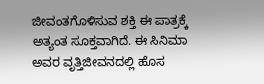ಜೀವಂತಗೊಳಿಸುವ ಶಕ್ತಿ ಈ ಪಾತ್ರಕ್ಕೆ ಅತ್ಯಂತ ಸೂಕ್ತವಾಗಿದೆ. ಈ ಸಿನಿಮಾ ಅವರ ವೃತ್ತಿಜೀವನದಲ್ಲಿ ಹೊಸ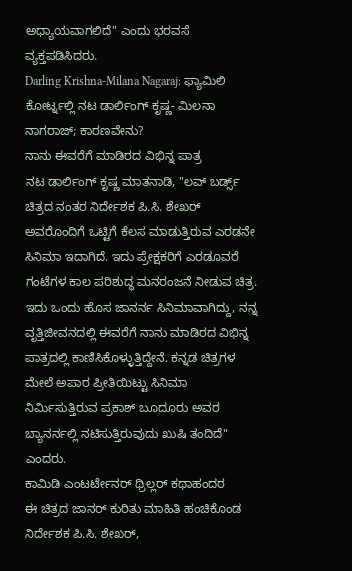ಅಧ್ಯಾಯವಾಗಲಿದೆ" ಎಂದು ಭರವಸೆ ವ್ಯಕ್ತಪಡಿಸಿದರು.
Darling Krishna-Milana Nagaraj: ಫ್ಯಾಮಿಲಿ ಕೋರ್ಟ್ನಲ್ಲಿ ನಟ ಡಾರ್ಲಿಂಗ್ ಕೃಷ್ಣ- ಮಿಲನಾ ನಾಗರಾಜ್; ಕಾರಣವೇನು?
ನಾನು ಈವರೆಗೆ ಮಾಡಿರದ ವಿಭಿನ್ನ ಪಾತ್ರ
ನಟ ಡಾರ್ಲಿಂಗ್ ಕೃಷ್ಣ ಮಾತನಾಡಿ, "ಲವ್ ಬರ್ಡ್ಸ್ ಚಿತ್ರದ ನಂತರ ನಿರ್ದೇಶಕ ಪಿ.ಸಿ. ಶೇಖರ್ ಅವರೊಂದಿಗೆ ಒಟ್ಟಿಗೆ ಕೆಲಸ ಮಾಡುತ್ತಿರುವ ಎರಡನೇ ಸಿನಿಮಾ ಇದಾಗಿದೆ. ಇದು ಪ್ರೇಕ್ಷಕರಿಗೆ ಎರಡೂವರೆ ಗಂಟೆಗಳ ಕಾಲ ಪರಿಶುದ್ಧ ಮನರಂಜನೆ ನೀಡುವ ಚಿತ್ರ. ಇದು ಒಂದು ಹೊಸ ಜಾನರ್ನ ಸಿನಿಮಾವಾಗಿದ್ದು, ನನ್ನ ವೃತ್ತಿಜೀವನದಲ್ಲಿ ಈವರೆಗೆ ನಾನು ಮಾಡಿರದ ವಿಭಿನ್ನ ಪಾತ್ರದಲ್ಲಿ ಕಾಣಿಸಿಕೊಳ್ಳುತ್ತಿದ್ದೇನೆ. ಕನ್ನಡ ಚಿತ್ರಗಳ ಮೇಲೆ ಅಪಾರ ಪ್ರೀತಿಯಿಟ್ಟು ಸಿನಿಮಾ ನಿರ್ಮಿಸುತ್ತಿರುವ ಪ್ರಕಾಶ್ ಬೂದೂರು ಅವರ ಬ್ಯಾನರ್ನಲ್ಲಿ ನಟಿಸುತ್ತಿರುವುದು ಖುಷಿ ತಂದಿದೆ" ಎಂದರು.
ಕಾಮಿಡಿ ಎಂಟರ್ಟೇನರ್ ಥ್ರಿಲ್ಲರ್ ಕಥಾಹಂದರ
ಈ ಚಿತ್ರದ ಜಾನರ್ ಕುರಿತು ಮಾಹಿತಿ ಹಂಚಿಕೊಂಡ ನಿರ್ದೇಶಕ ಪಿ.ಸಿ. ಶೇಖರ್,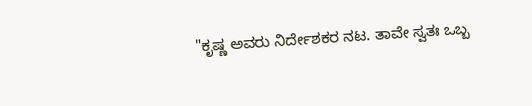"ಕೃಷ್ಣ ಅವರು ನಿರ್ದೇಶಕರ ನಟ. ತಾವೇ ಸ್ವತಃ ಒಬ್ಬ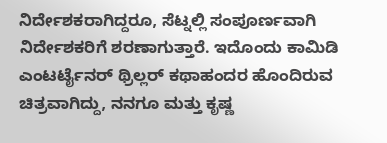ನಿರ್ದೇಶಕರಾಗಿದ್ದರೂ, ಸೆಟ್ನಲ್ಲಿ ಸಂಪೂರ್ಣವಾಗಿ ನಿರ್ದೇಶಕರಿಗೆ ಶರಣಾಗುತ್ತಾರೆ. ಇದೊಂದು ಕಾಮಿಡಿ ಎಂಟರ್ಟೈನರ್ ಥ್ರಿಲ್ಲರ್ ಕಥಾಹಂದರ ಹೊಂದಿರುವ ಚಿತ್ರವಾಗಿದ್ದು, ನನಗೂ ಮತ್ತು ಕೃಷ್ಣ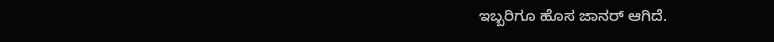ಇಬ್ಬರಿಗೂ ಹೊಸ ಜಾನರ್ ಆಗಿದೆ.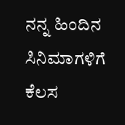ನನ್ನ ಹಿಂದಿನ ಸಿನಿಮಾಗಳಿಗೆ ಕೆಲಸ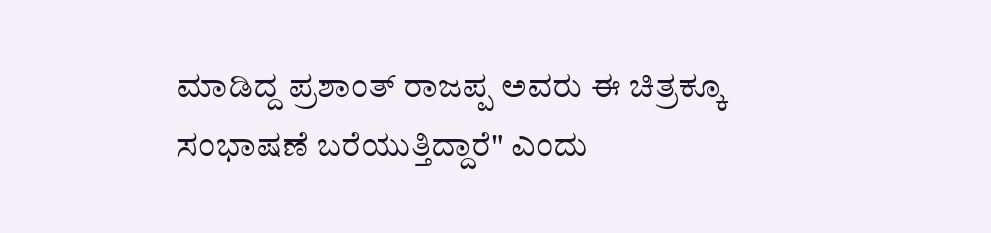ಮಾಡಿದ್ದ ಪ್ರಶಾಂತ್ ರಾಜಪ್ಪ ಅವರು ಈ ಚಿತ್ರಕ್ಕೂ ಸಂಭಾಷಣೆ ಬರೆಯುತ್ತಿದ್ದಾರೆ" ಎಂದು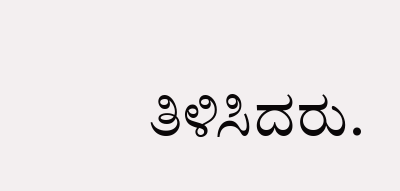ತಿಳಿಸಿದರು.